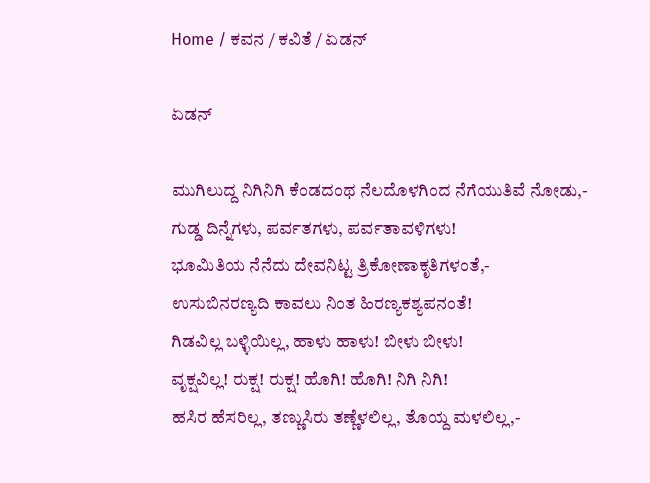Home / ಕವನ / ಕವಿತೆ / ಏಡನ್‌

ಏಡನ್‌

ಮುಗಿಲುದ್ದ ನಿಗಿನಿಗಿ ಕೆಂಡದಂಥ ನೆಲದೊಳಗಿಂದ ನೆಗೆಯುತಿವೆ ನೋಡು,-
ಗುಡ್ಡ ದಿನ್ನೆಗಳು, ಪರ್ವತಗಳು, ಪರ್ವತಾವಳಿಗಳು!
ಭೂಮಿತಿಯ ನೆನೆದು ದೇವನಿಟ್ಟ ತ್ರಿಕೋಣಾಕೃತಿಗಳಂತೆ,-
ಉಸುಬಿನರಣ್ಯದಿ ಕಾವಲು ನಿಂತ ಹಿರಣ್ಯಕಶ್ಯಪನಂತೆ!
ಗಿಡವಿಲ್ಲ ಬಳ್ಳಿಯಿಲ್ಲ, ಹಾಳು ಹಾಳು! ಬೀಳು ಬೀಳು!
ವೃಕ್ಷವಿಲ್ಲ! ರುಕ್ಷ! ರುಕ್ಷ! ಹೊಗಿ! ಹೊಗಿ! ನಿಗಿ ನಿಗಿ!
ಹಸಿರ ಹೆಸರಿಲ್ಲ, ತಣ್ಣುಸಿರು ತಣ್ಣೆಳಲಿಲ್ಲ, ತೊಯ್ದ ಮಳಲಿಲ್ಲ,-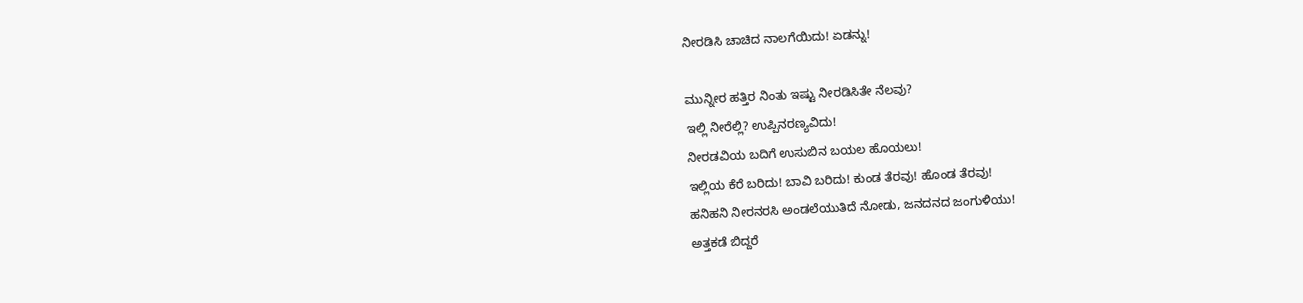ನೀರಡಿಸಿ ಚಾಚಿದ ನಾಲಗೆಯಿದು! ಏಡನ್ನು!

ಮುನ್ನೀರ ಹತ್ತಿರ ನಿಂತು ಇಷ್ಟು ನೀರಡಿಸಿತೇ ನೆಲವು?
ಇಲ್ಲಿ ನೀರೆಲ್ಲಿ? ಉಪ್ಪಿನರಣ್ಯವಿದು!
ನೀರಡವಿಯ ಬದಿಗೆ ಉಸುಬಿನ ಬಯಲ ಹೊಯಲು!
ಇಲ್ಲಿಯ ಕೆರೆ ಬರಿದು! ಬಾವಿ ಬರಿದು! ಕುಂಡ ತೆರವು! ಹೊಂಡ ತೆರವು!
ಹನಿಹನಿ ನೀರನರಸಿ ಅಂಡಲೆಯುತಿದೆ ನೋಡು, ಜನದನದ ಜಂಗುಳಿಯು!
ಅತ್ತಕಡೆ ಬಿದ್ದರೆ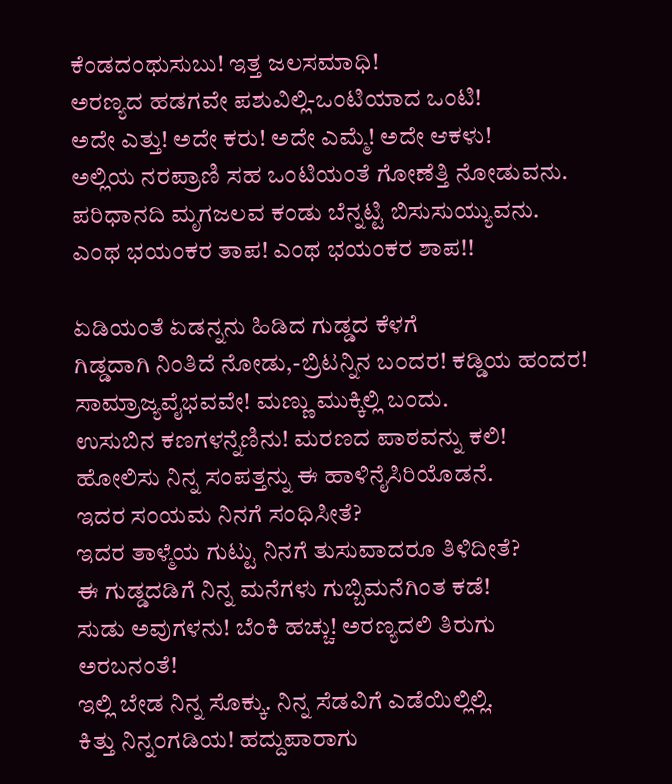ಕೆಂಡದಂಥುಸುಬು! ಇತ್ತ ಜಲಸಮಾಧಿ!
ಅರಣ್ಯದ ಹಡಗವೇ ಪಶುವಿಲ್ಲಿ-ಒಂಟಿಯಾದ ಒಂಟಿ!
ಅದೇ ಎತ್ತು! ಅದೇ ಕರು! ಅದೇ ಎಮ್ಮೆ! ಅದೇ ಆಕಳು!
ಅಲ್ಲಿಯ ನರಪ್ರಾಣಿ ಸಹ ಒಂಟಿಯಂತೆ ಗೋಣೆತ್ತಿ ನೋಡುವನು.
ಪರಿಧಾನದಿ ಮೃಗಜಲವ ಕಂಡು ಬೆನ್ನಟ್ಟಿ ಬಿಸುಸುಯ್ಯುವನು.
ಎಂಥ ಭಯಂಕರ ತಾಪ! ಎಂಥ ಭಯಂಕರ ಶಾಪ!!

ಏಡಿಯಂತೆ ಏಡನ್ನನು ಹಿಡಿದ ಗುಡ್ಡದ ಕೆಳಗೆ
ಗಿಡ್ಡದಾಗಿ ನಿಂತಿದೆ ನೋಡು,-ಬ್ರಿಟನ್ನಿನ ಬ೦ದರ! ಕಡ್ಡಿಯ ಹಂದರ!
ಸಾಮ್ರಾಜ್ಯವೈಭವವೇ! ಮಣ್ಣು ಮುಕ್ಕಿಲ್ಲಿ ಬಂದು.
ಉಸುಬಿನ ಕಣಗಳನ್ನೆಣಿನು! ಮರಣದ ಪಾಠವನ್ನು ಕಲಿ!
ಹೋಲಿಸು ನಿನ್ನ ಸಂಪತ್ತನ್ನು ಈ ಹಾಳಿನೈಸಿರಿಯೊಡನೆ.
ಇದರ ಸಂಯಮ ನಿನಗೆ ಸಂಧಿಸೀತೆ?
ಇದರ ತಾಳ್ಮೆಯ ಗುಟ್ಟು ನಿನಗೆ ತುಸುವಾದರೂ ತಿಳಿದೀತೆ?
ಈ ಗುಡ್ಡದಡಿಗೆ ನಿನ್ನ ಮನೆಗಳು ಗುಬ್ಬಿಮನೆಗಿಂತ ಕಡೆ!
ಸುಡು ಅವುಗಳನು! ಬೆಂಕಿ ಹಚ್ಚು! ಅರಣ್ಯದಲಿ ತಿರುಗು ಅರಬನಂತೆ!
ಇಲ್ಲಿ ಬೇಡ ನಿನ್ನ ಸೊಕ್ಕು. ನಿನ್ನ ಸೆಡವಿಗೆ ಎಡೆಯಿಲ್ಲಿಲ್ಲಿ.
ಕಿತ್ತು ನಿನ್ನ೦ಗಡಿಯ! ಹದ್ದುಪಾರಾಗು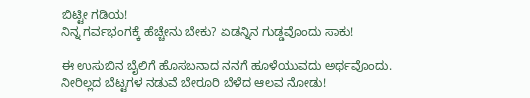ಬಿಟ್ಟೀ ಗಡಿಯ!
ನಿನ್ನ ಗರ್ವಭಂಗಕ್ಕೆ ಹೆಚ್ಚೇನು ಬೇಕು? ಏಡನ್ನಿನ ಗುಡ್ಡವೊಂದು ಸಾಕು!

ಈ ಉಸುಬಿನ ಬೈಲಿಗೆ ಹೊಸಬನಾದ ನನಗೆ ಹೂಳೆಯುವದು ಅರ್ಥವೊಂದು.
ನೀರಿಲ್ಲದ ಬೆಟ್ಟಗಳ ನಡುವೆ ಬೇರೂರಿ ಬೆಳೆದ ಆಲವ ನೋಡು!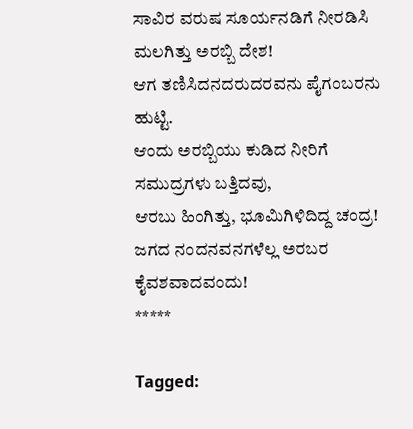ಸಾವಿರ ವರುಷ ಸೂರ್ಯನಡಿಗೆ ನೀರಡಿಸಿ ಮಲಗಿತ್ತು ಅರಬ್ಬಿ ದೇಶ!
ಆಗ ತಣಿಸಿದನದರುದರವನು ಪೈಗಂಬರನು ಹುಟ್ಟಿ.
ಆಂದು ಅರಬ್ಬಿಯು ಕುಡಿದ ನೀರಿಗೆ ಸಮುದ್ರಗಳು ಬತ್ತಿದವು,
ಆರಬು ಹಿಂಗಿತ್ತು, ಭೂಮಿಗಿಳಿದಿದ್ದ ಚಂದ್ರ!
ಜಗದ ನಂದನವನಗಳೆಲ್ಲ ಅರಬರ ಕೈವಶವಾದವಂದು!
*****

Tagged: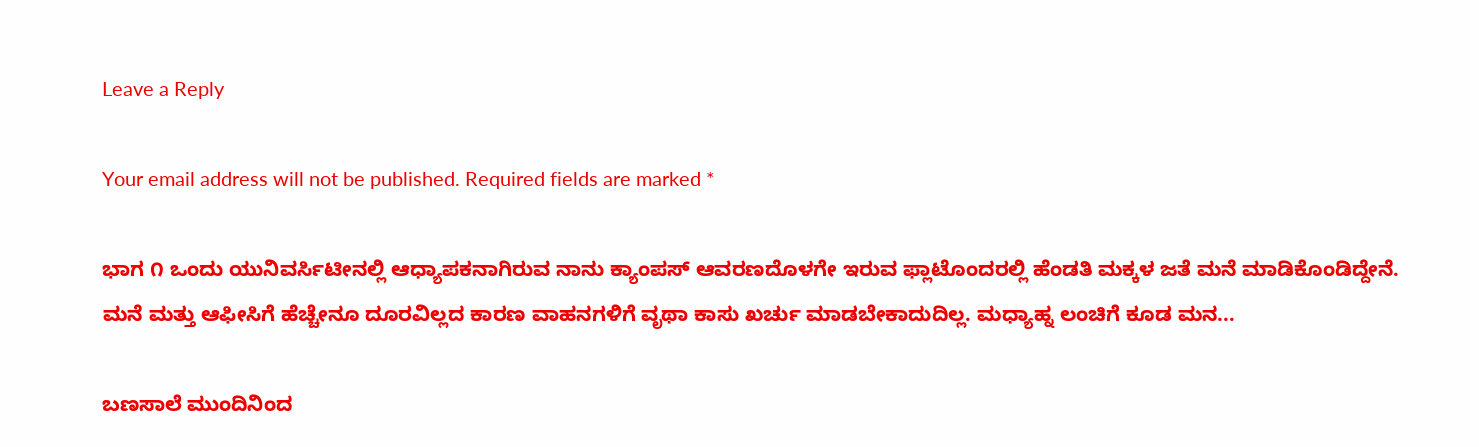Leave a Reply

Your email address will not be published. Required fields are marked *

ಭಾಗ ೧ ಒಂದು ಯುನಿವರ್ಸಿಟೀನಲ್ಲಿ ಆಧ್ಯಾಪಕನಾಗಿರುವ ನಾನು ಕ್ಯಾಂಪಸ್ ಆವರಣದೊಳಗೇ ಇರುವ ಫ್ಲಾಟೊಂದರಲ್ಲಿ ಹೆಂಡತಿ ಮಕ್ಕಳ ಜತೆ ಮನೆ ಮಾಡಿಕೊಂಡಿದ್ದೇನೆ. ಮನೆ ಮತ್ತು ಆಫೀಸಿಗೆ ಹೆಚ್ಚೇನೂ ದೂರವಿಲ್ಲದ ಕಾರಣ ವಾಹನಗಳಿಗೆ ವೃಥಾ ಕಾಸು ಖರ್ಚು ಮಾಡಬೇಕಾದುದಿಲ್ಲ. ಮಧ್ಯಾಹ್ನ ಲಂಚಿಗೆ ಕೂಡ ಮನ...

ಬಣಸಾಲೆ ಮುಂದಿನಿಂದ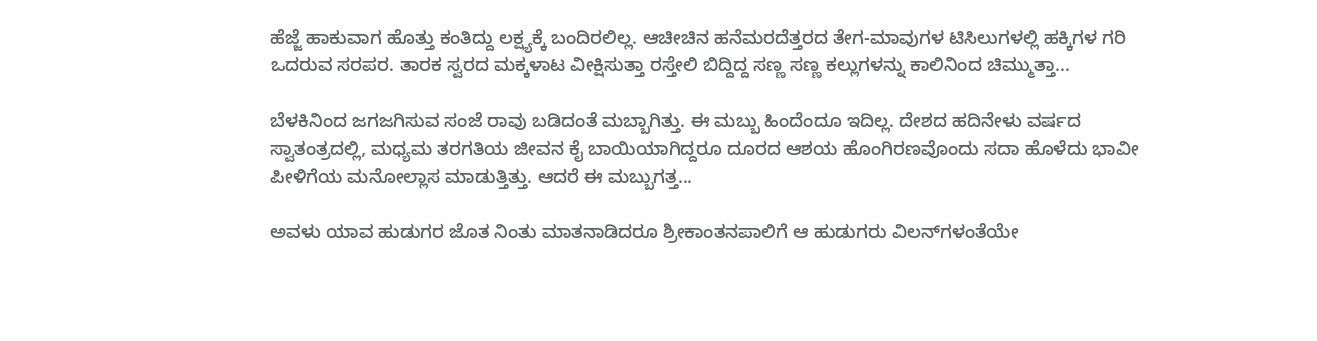ಹೆಜ್ಜೆ ಹಾಕುವಾಗ ಹೊತ್ತು ಕಂತಿದ್ದು ಲಕ್ಷ್ಯಕ್ಕೆ ಬಂದಿರಲಿಲ್ಲ. ಆಚೀಚಿನ ಹನೆಮರದೆತ್ತರದ ತೇಗ-ಮಾವುಗಳ ಟಿಸಿಲುಗಳಲ್ಲಿ ಹಕ್ಕಿಗಳ ಗರಿ ಒದರುವ ಸರಪರ. ತಾರಕ ಸ್ವರದ ಮಕ್ಕಳಾಟ ವೀಕ್ಷಿಸುತ್ತಾ ರಸ್ತೇಲಿ ಬಿದ್ದಿದ್ದ ಸಣ್ಣ ಸಣ್ಣ ಕಲ್ಲುಗಳನ್ನು ಕಾಲಿನಿಂದ ಚಿಮ್ಮುತ್ತಾ...

ಬೆಳಕಿನಿಂದ ಜಗಜಗಿಸುವ ಸಂಜೆ ರಾವು ಬಡಿದಂತೆ ಮಬ್ಬಾಗಿತ್ತು. ಈ ಮಬ್ಬು ಹಿಂದೆಂದೂ ಇದಿಲ್ಲ. ದೇಶದ ಹದಿನೇಳು ವರ್ಷದ ಸ್ವಾತಂತ್ರದಲ್ಲಿ, ಮಧ್ಯಮ ತರಗತಿಯ ಜೀವನ ಕೈ ಬಾಯಿಯಾಗಿದ್ದರೂ ದೂರದ ಆಶಯ ಹೊಂಗಿರಣವೊಂದು ಸದಾ ಹೊಳೆದು ಭಾವೀ ಪೀಳಿಗೆಯ ಮನೋಲ್ಲಾಸ ಮಾಡುತ್ತಿತ್ತು. ಆದರೆ ಈ ಮಬ್ಬುಗತ್ತ...

ಅವಳು ಯಾವ ಹುಡುಗರ ಜೊತ ನಿಂತು ಮಾತನಾಡಿದರೂ ಶ್ರೀಕಾಂತನಪಾಲಿಗೆ ಆ ಹುಡುಗರು ವಿಲನ್‌ಗಳಂತೆಯೇ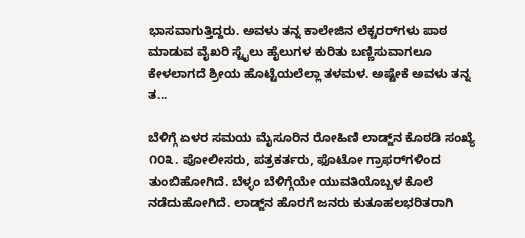ಭಾಸವಾಗುತ್ತಿದ್ದರು. ಅವಳು ತನ್ನ ಕಾಲೇಜಿನ ಲೆಕ್ಚರರ್‌ಗಳು ಪಾಠ ಮಾಡುವ ವೈಖರಿ ಸ್ಟೈಲು ಹೈಲುಗಳ ಕುರಿತು ಬಣ್ಣಿಸುವಾಗಲೂ ಕೇಳಲಾಗದೆ ಶ್ರೀಯ ಹೊಟ್ಟೆಯಲೆಲ್ಲಾ ತಳಮಳ. ಅಷ್ಟೇಕೆ ಅವಳು ತನ್ನ ತ...

ಬೆಳಿಗ್ಗೆ ಏಳರ ಸಮಯ ಮೈಸೂರಿನ ರೋಹಿಣಿ ಲಾಡ್ಜ್‌ನ ಕೊಠಡಿ ಸಂಖ್ಯೆ ೧೦೩. ಪೋಲೀಸರು, ಪತ್ರಕರ್ತರು, ಫೊಟೋ ಗ್ರಾಫರ್‌ಗಳಿಂದ ತುಂಬಿಹೋಗಿದೆ. ಬೆಳ್ಳಂ ಬೆಳಿಗ್ಗೆಯೇ ಯುವತಿಯೊಬ್ಬಳ ಕೊಲೆ ನಡೆದುಹೋಗಿದೆ. ಲಾಡ್ಜ್‌ನ ಹೊರಗೆ ಜನರು ಕುತೂಹಲಭರಿತರಾಗಿ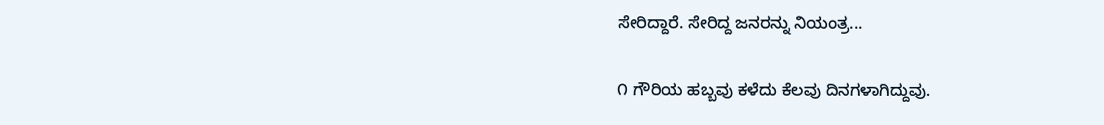ಸೇರಿದ್ದಾರೆ. ಸೇರಿದ್ದ ಜನರನ್ನು ನಿಯಂತ್ರ...

೧ ಗೌರಿಯ ಹಬ್ಬವು ಕಳೆದು ಕೆಲವು ದಿನಗಳಾಗಿದ್ದುವು.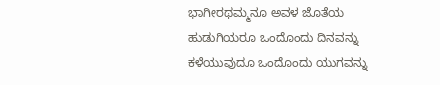ಭಾಗೀರಥಮ್ಮನೂ ಅವಳ ಜೊತೆಯ ಹುಡುಗಿಯರೂ ಒಂದೊಂದು ದಿನವನ್ನು ಕಳೆಯುವುದೂ ಒಂದೊಂದು ಯುಗವನ್ನು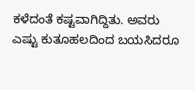ಕಳೆದಂತೆ ಕಷ್ಟವಾಗಿದ್ದಿತು. ಅವರು ಎಷ್ಟು ಕುತೂಹಲದಿಂದ ಬಯಸಿದರೂ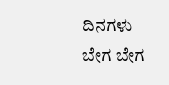ದಿನಗಳು ಬೇಗ ಬೇಗ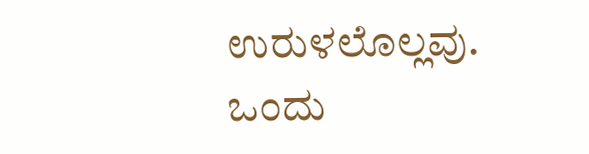ಉರುಳಲೊಲ್ಲವು. ಒಂದು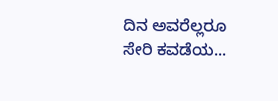ದಿನ ಅವರೆಲ್ಲರೂ ಸೇರಿ ಕವಡೆಯ...